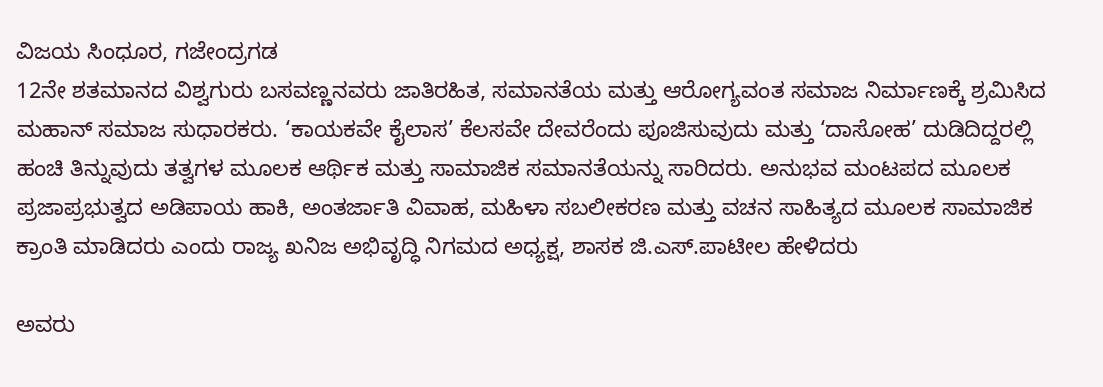ವಿಜಯ ಸಿಂಧೂರ, ಗಜೇಂದ್ರಗಡ
12ನೇ ಶತಮಾನದ ವಿಶ್ವಗುರು ಬಸವಣ್ಣನವರು ಜಾತಿರಹಿತ, ಸಮಾನತೆಯ ಮತ್ತು ಆರೋಗ್ಯವಂತ ಸಮಾಜ ನಿರ್ಮಾಣಕ್ಕೆ ಶ್ರಮಿಸಿದ ಮಹಾನ್ ಸಮಾಜ ಸುಧಾರಕರು. ‘ಕಾಯಕವೇ ಕೈಲಾಸ’ ಕೆಲಸವೇ ದೇವರೆಂದು ಪೂಜಿಸುವುದು ಮತ್ತು ‘ದಾಸೋಹ’ ದುಡಿದಿದ್ದರಲ್ಲಿ ಹಂಚಿ ತಿನ್ನುವುದು ತತ್ವಗಳ ಮೂಲಕ ಆರ್ಥಿಕ ಮತ್ತು ಸಾಮಾಜಿಕ ಸಮಾನತೆಯನ್ನು ಸಾರಿದರು. ಅನುಭವ ಮಂಟಪದ ಮೂಲಕ ಪ್ರಜಾಪ್ರಭುತ್ವದ ಅಡಿಪಾಯ ಹಾಕಿ, ಅಂತರ್ಜಾತಿ ವಿವಾಹ, ಮಹಿಳಾ ಸಬಲೀಕರಣ ಮತ್ತು ವಚನ ಸಾಹಿತ್ಯದ ಮೂಲಕ ಸಾಮಾಜಿಕ ಕ್ರಾಂತಿ ಮಾಡಿದರು ಎಂದು ರಾಜ್ಯ ಖನಿಜ ಅಭಿವೃದ್ಧಿ ನಿಗಮದ ಅಧ್ಯಕ್ಷ, ಶಾಸಕ ಜಿ.ಎಸ್.ಪಾಟೀಲ ಹೇಳಿದರು

ಅವರು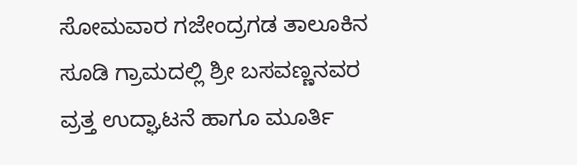ಸೋಮವಾರ ಗಜೇಂದ್ರಗಡ ತಾಲೂಕಿನ ಸೂಡಿ ಗ್ರಾಮದಲ್ಲಿ ಶ್ರೀ ಬಸವಣ್ಣನವರ ವ್ರತ್ತ ಉದ್ಘಾಟನೆ ಹಾಗೂ ಮೂರ್ತಿ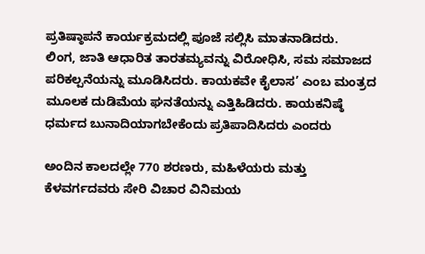ಪ್ರತಿಷ್ಠಾಪನೆ ಕಾರ್ಯಕ್ರಮದಲ್ಲಿ ಪೂಜೆ ಸಲ್ಲಿಸಿ ಮಾತನಾಡಿದರು.
ಲಿಂಗ, ಜಾತಿ ಆಧಾರಿತ ತಾರತಮ್ಯವನ್ನು ವಿರೋಧಿಸಿ, ಸಮ ಸಮಾಜದ ಪರಿಕಲ್ಪನೆಯನ್ನು ಮೂಡಿಸಿದರು. ಕಾಯಕವೇ ಕೈಲಾಸ’ ಎಂಬ ಮಂತ್ರದ ಮೂಲಕ ದುಡಿಮೆಯ ಘನತೆಯನ್ನು ಎತ್ತಿಹಿಡಿದರು. ಕಾಯಕನಿಷ್ಠೆ ಧರ್ಮದ ಬುನಾದಿಯಾಗಬೇಕೆಂದು ಪ್ರತಿಪಾದಿಸಿದರು ಎಂದರು

ಅಂದಿನ ಕಾಲದಲ್ಲೇ 770 ಶರಣರು, ಮಹಿಳೆಯರು ಮತ್ತು ಕೆಳವರ್ಗದವರು ಸೇರಿ ವಿಚಾರ ವಿನಿಮಯ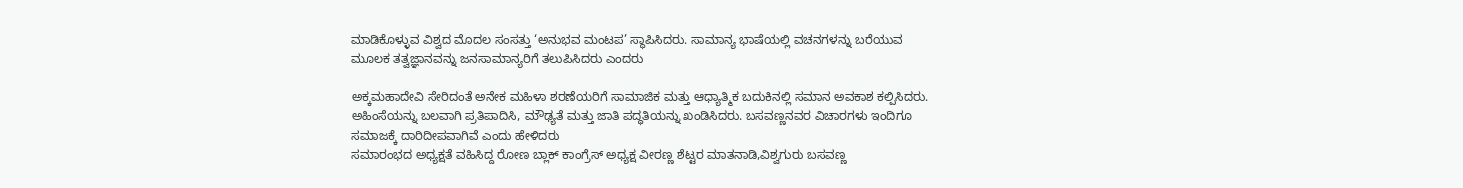ಮಾಡಿಕೊಳ್ಳುವ ವಿಶ್ವದ ಮೊದಲ ಸಂಸತ್ತು ‘ಅನುಭವ ಮಂಟಪ’ ಸ್ಥಾಪಿಸಿದರು. ಸಾಮಾನ್ಯ ಭಾಷೆಯಲ್ಲಿ ವಚನಗಳನ್ನು ಬರೆಯುವ ಮೂಲಕ ತತ್ವಜ್ಞಾನವನ್ನು ಜನಸಾಮಾನ್ಯರಿಗೆ ತಲುಪಿಸಿದರು ಎಂದರು

ಅಕ್ಕಮಹಾದೇವಿ ಸೇರಿದಂತೆ ಅನೇಕ ಮಹಿಳಾ ಶರಣೆಯರಿಗೆ ಸಾಮಾಜಿಕ ಮತ್ತು ಆಧ್ಯಾತ್ಮಿಕ ಬದುಕಿನಲ್ಲಿ ಸಮಾನ ಅವಕಾಶ ಕಲ್ಪಿಸಿದರು. ಅಹಿಂಸೆಯನ್ನು ಬಲವಾಗಿ ಪ್ರತಿಪಾದಿಸಿ, ಮೌಢ್ಯತೆ ಮತ್ತು ಜಾತಿ ಪದ್ಧತಿಯನ್ನು ಖಂಡಿಸಿದರು. ಬಸವಣ್ಣನವರ ವಿಚಾರಗಳು ಇಂದಿಗೂ ಸಮಾಜಕ್ಕೆ ದಾರಿದೀಪವಾಗಿವೆ ಎಂದು ಹೇಳಿದರು
ಸಮಾರಂಭದ ಅಧ್ಯಕ್ಷತೆ ವಹಿಸಿದ್ದ ರೋಣ ಬ್ಲಾಕ್ ಕಾಂಗ್ರೆಸ್ ಅಧ್ಯಕ್ಷ ವೀರಣ್ಣ ಶೆಟ್ಟರ ಮಾತನಾಡಿ,ವಿಶ್ವಗುರು ಬಸವಣ್ಣ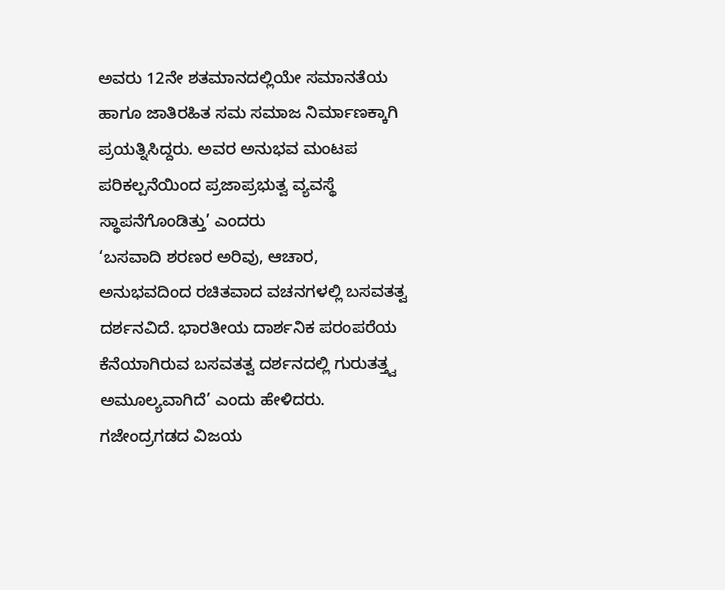ಅವರು 12ನೇ ಶತಮಾನದಲ್ಲಿಯೇ ಸಮಾನತೆಯ ಹಾಗೂ ಜಾತಿರಹಿತ ಸಮ ಸಮಾಜ ನಿರ್ಮಾಣಕ್ಕಾಗಿ ಪ್ರಯತ್ನಿಸಿದ್ದರು. ಅವರ ಅನುಭವ ಮಂಟಪ ಪರಿಕಲ್ಪನೆಯಿಂದ ಪ್ರಜಾಪ್ರಭುತ್ವ ವ್ಯವಸ್ಥೆ ಸ್ಥಾಪನೆಗೊಂಡಿತ್ತು’ ಎಂದರು
‘ಬಸವಾದಿ ಶರಣರ ಅರಿವು, ಆಚಾರ, ಅನುಭವದಿಂದ ರಚಿತವಾದ ವಚನಗಳಲ್ಲಿ ಬಸವತತ್ವ ದರ್ಶನವಿದೆ. ಭಾರತೀಯ ದಾರ್ಶನಿಕ ಪರಂಪರೆಯ ಕೆನೆಯಾಗಿರುವ ಬಸವತತ್ವ ದರ್ಶನದಲ್ಲಿ ಗುರುತತ್ತ್ವ ಅಮೂಲ್ಯವಾಗಿದೆ’ ಎಂದು ಹೇಳಿದರು.
ಗಜೇಂದ್ರಗಡದ ವಿಜಯ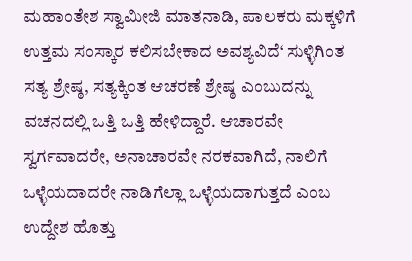ಮಹಾಂತೇಶ ಸ್ವಾಮೀಜಿ ಮಾತನಾಡಿ, ಪಾಲಕರು ಮಕ್ಕಳಿಗೆ ಉತ್ತಮ ಸಂಸ್ಕಾರ ಕಲಿಸಬೇಕಾದ ಅವಶ್ಯವಿದೆ‘ ಸುಳ್ಳಿಗಿಂತ ಸತ್ಯ ಶ್ರೇಷ್ಠ, ಸತ್ಯಕ್ಕಿಂತ ಆಚರಣೆ ಶ್ರೇಷ್ಠ ಎಂಬುದನ್ನು ವಚನದಲ್ಲಿ ಒತ್ತಿ ಒತ್ತಿ ಹೇಳಿದ್ದಾರೆ. ಆಚಾರವೇ ಸ್ವರ್ಗವಾದರೇ, ಅನಾಚಾರವೇ ನರಕವಾಗಿದೆ, ನಾಲಿಗೆ ಒಳ್ಳೆಯದಾದರೇ ನಾಡಿಗೆಲ್ಲಾ ಒಳ್ಳೆಯದಾಗುತ್ತದೆ ಎಂಬ ಉದ್ದೇಶ ಹೊತ್ತು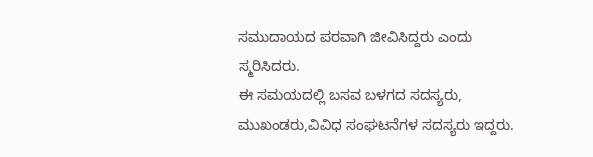ಸಮುದಾಯದ ಪರವಾಗಿ ಜೀವಿಸಿದ್ದರು ಎಂದು ಸ್ಮರಿಸಿದರು.
ಈ ಸಮಯದಲ್ಲಿ ಬಸವ ಬಳಗದ ಸದಸ್ಯರು, ಮುಖಂಡರು,ವಿವಿಧ ಸಂಘಟನೆಗಳ ಸದಸ್ಯರು ಇದ್ದರು.